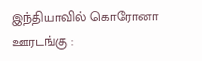இந்தியாவில் கொரோனா ஊரடங்கு :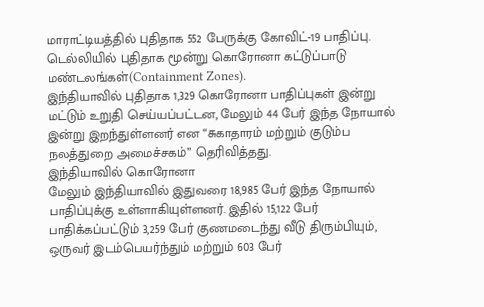மாராட்டியத்தில் புதிதாக 552 பேருக்கு கோவிட்-19 பாதிப்பு. டெல்லியில் புதிதாக மூன்று கொரோனா கட்டுப்பாடு மண்டலங்கள்(Containment Zones).
இந்தியாவில் புதிதாக 1,329 கொரோனா பாதிப்புகள் இன்று மட்டும் உறுதி செய்யப்பட்டன, மேலும் 44 பேர் இந்த நோயால் இன்று இறந்துள்ளனர் என “சுகாதாரம் மற்றும் குடும்ப நலத்துறை அமைச்சகம்” தெரிவித்தது.
இந்தியாவில் கொரோனா
மேலும் இந்தியாவில் இதுவரை 18,985 பேர் இந்த நோயால் பாதிப்புக்கு உள்ளாகியுள்ளனர். இதில் 15,122 பேர் பாதிக்கப்பட்டும் 3,259 பேர் குணமடைந்து வீடு திரும்பியும், ஒருவர் இடம்பெயர்ந்தும் மற்றும் 603 பேர்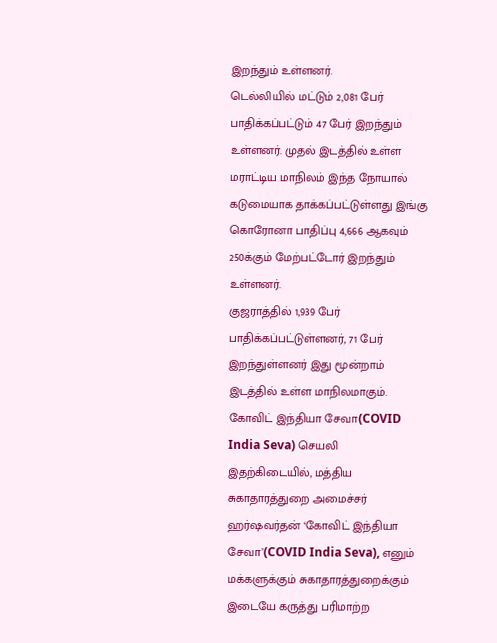இறந்தும் உள்ளனர்.
டெல்லியில் மட்டும் 2,081 பேர் பாதிக்கப்பட்டும் 47 பேர் இறந்தும் உள்ளனர். முதல் இடத்தில் உள்ள மராட்டிய மாநிலம் இந்த நோயால் கடுமையாக தாக்கப்பட்டுள்ளது இங்கு கொரோனா பாதிப்பு 4,666 ஆகவும் 250க்கும் மேற்பட்டோர் இறந்தும் உள்ளனர்.
குஜராத்தில் 1,939 பேர் பாதிக்கப்பட்டுள்ளனர், 71 பேர் இறந்துள்ளனர் இது மூன்றாம் இடத்தில் உள்ள மாநிலமாகும்.
கோவிட் இந்தியா சேவா(COVID India Seva) செயலி
இதற்கிடையில், மத்திய சுகாதாரத்துறை அமைச்சர் ஹர்ஷவர்தன் ‘கோவிட் இந்தியா சேவா’(COVID India Seva), எனும் மக்களுக்கும் சுகாதாரத்துறைக்கும் இடையே கருத்து பரிமாற்ற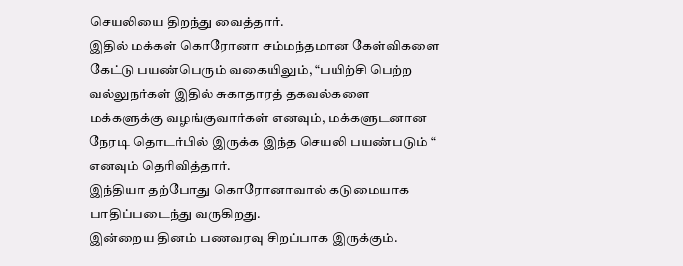செயலியை திறந்து வைத்தார்.
இதில் மக்கள் கொரோனா சம்மந்தமான கேள்விகளை கேட்டு பயண்பெரும் வகையிலும், “பயிற்சி பெற்ற வல்லுநர்கள் இதில் சுகாதாரத் தகவல்களை மக்களுக்கு வழங்குவார்கள் எனவும், மக்களுடனான நேரடி தொடர்பில் இருக்க இந்த செயலி பயண்படும் “ எனவும் தெரிவித்தார்.
இந்தியா தற்போது கொரோனாவால் கடுமையாக பாதிப்படைந்து வருகிறது.
இன்றைய தினம் பணவரவு சிறப்பாக இருக்கும்.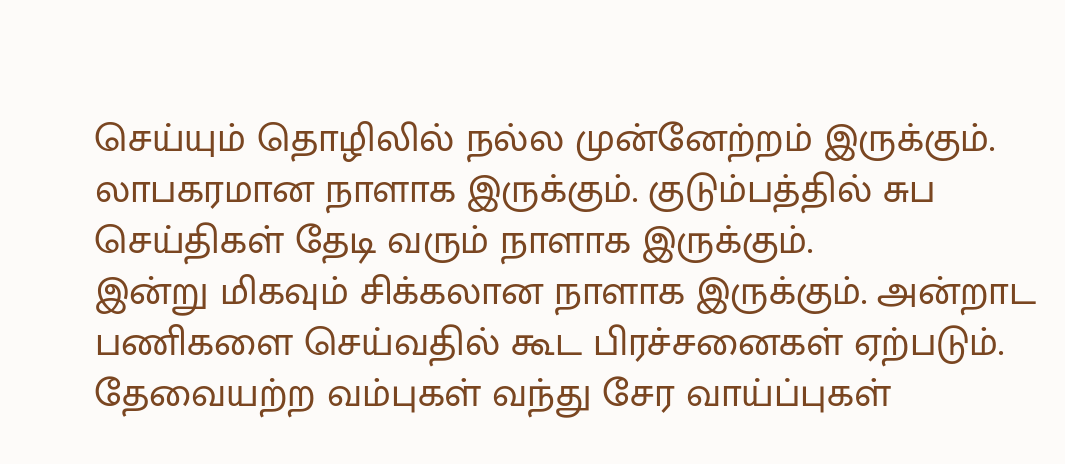செய்யும் தொழிலில் நல்ல முன்னேற்றம் இருக்கும். லாபகரமான நாளாக இருக்கும். குடும்பத்தில் சுப செய்திகள் தேடி வரும் நாளாக இருக்கும்.
இன்று மிகவும் சிக்கலான நாளாக இருக்கும். அன்றாட பணிகளை செய்வதில் கூட பிரச்சனைகள் ஏற்படும். தேவையற்ற வம்புகள் வந்து சேர வாய்ப்புகள்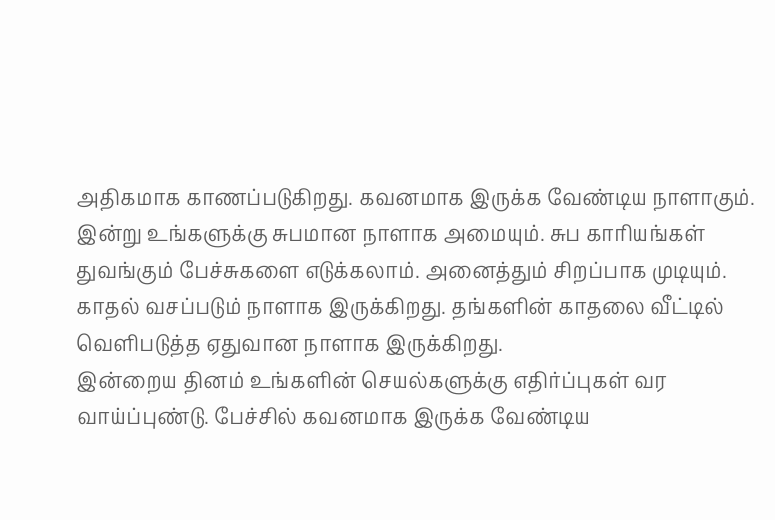அதிகமாக காணப்படுகிறது. கவனமாக இருக்க வேண்டிய நாளாகும்.
இன்று உங்களுக்கு சுபமான நாளாக அமையும். சுப காரியங்கள் துவங்கும் பேச்சுகளை எடுக்கலாம். அனைத்தும் சிறப்பாக முடியும். காதல் வசப்படும் நாளாக இருக்கிறது. தங்களின் காதலை வீட்டில் வெளிபடுத்த ஏதுவான நாளாக இருக்கிறது.
இன்றைய தினம் உங்களின் செயல்களுக்கு எதிர்ப்புகள் வர வாய்ப்புண்டு. பேச்சில் கவனமாக இருக்க வேண்டிய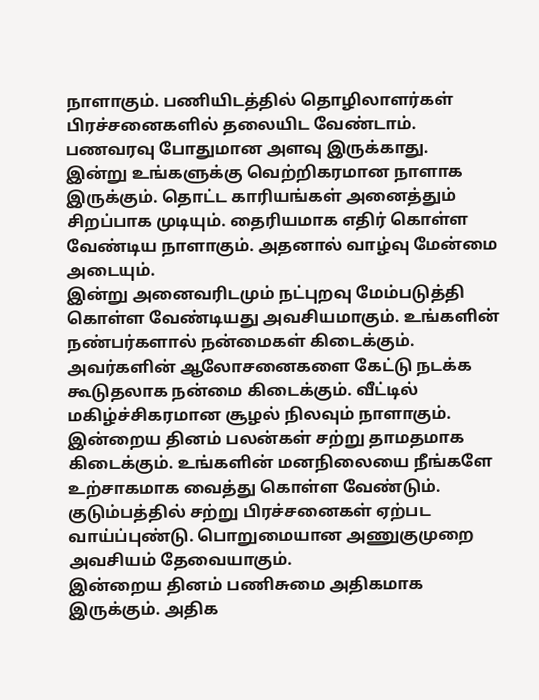நாளாகும். பணியிடத்தில் தொழிலாளர்கள் பிரச்சனைகளில் தலையிட வேண்டாம். பணவரவு போதுமான அளவு இருக்காது.
இன்று உங்களுக்கு வெற்றிகரமான நாளாக இருக்கும். தொட்ட காரியங்கள் அனைத்தும் சிறப்பாக முடியும். தைரியமாக எதிர் கொள்ள வேண்டிய நாளாகும். அதனால் வாழ்வு மேன்மை அடையும்.
இன்று அனைவரிடமும் நட்புறவு மேம்படுத்தி கொள்ள வேண்டியது அவசியமாகும். உங்களின் நண்பர்களால் நன்மைகள் கிடைக்கும். அவர்களின் ஆலோசனைகளை கேட்டு நடக்க கூடுதலாக நன்மை கிடைக்கும். வீட்டில் மகிழ்ச்சிகரமான சூழல் நிலவும் நாளாகும்.
இன்றைய தினம் பலன்கள் சற்று தாமதமாக கிடைக்கும். உங்களின் மனநிலையை நீங்களே உற்சாகமாக வைத்து கொள்ள வேண்டும். குடும்பத்தில் சற்று பிரச்சனைகள் ஏற்பட வாய்ப்புண்டு. பொறுமையான அணுகுமுறை அவசியம் தேவையாகும்.
இன்றைய தினம் பணிசுமை அதிகமாக இருக்கும். அதிக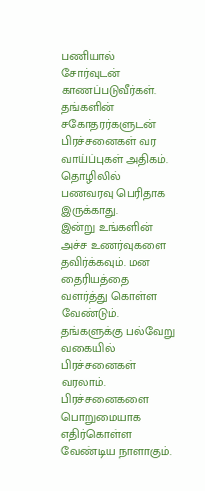பணியால் சோர்வுடன் காணப்படுவீர்கள். தங்களின் சகோதரர்களுடன் பிரச்சனைகள் வர வாய்ப்புகள் அதிகம். தொழிலில் பணவரவு பெரிதாக இருக்காது.
இன்று உங்களின் அச்ச உணர்வுகளை தவிர்க்கவும். மன தைரியத்தை வளர்த்து கொள்ள வேண்டும். தங்களுக்கு பல்வேறு வகையில் பிரச்சனைகள் வரலாம். பிரச்சனைகளை பொறுமையாக எதிர்கொள்ள வேண்டிய நாளாகும்.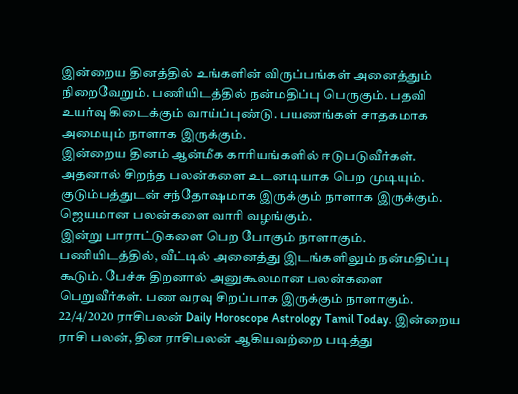இன்றைய தினத்தில் உங்களின் விருப்பங்கள் அனைத்தும் நிறைவேறும். பணியிடத்தில் நன்மதிப்பு பெருகும். பதவி உயர்வு கிடைக்கும் வாய்ப்புண்டு. பயணங்கள் சாதகமாக அமையும் நாளாக இருக்கும்.
இன்றைய தினம் ஆன்மீக காரியங்களில் ஈடுபடுவீர்கள். அதனால் சிறந்த பலன்களை உடனடியாக பெற முடியும். குடும்பத்துடன் சந்தோஷமாக இருக்கும் நாளாக இருக்கும். ஜெயமான பலன்களை வாரி வழங்கும்.
இன்று பாராட்டுகளை பெற போகும் நாளாகும். பணியிடத்தில், வீட்டில் அனைத்து இடங்களிலும் நன்மதிப்பு கூடும். பேச்சு திறனால் அனுகூலமான பலன்களை பெறுவீர்கள். பண வரவு சிறப்பாக இருக்கும் நாளாகும்.
22/4/2020 ராசிபலன் Daily Horoscope Astrology Tamil Today. இன்றைய ராசி பலன், தின ராசிபலன் ஆகியவற்றை படித்து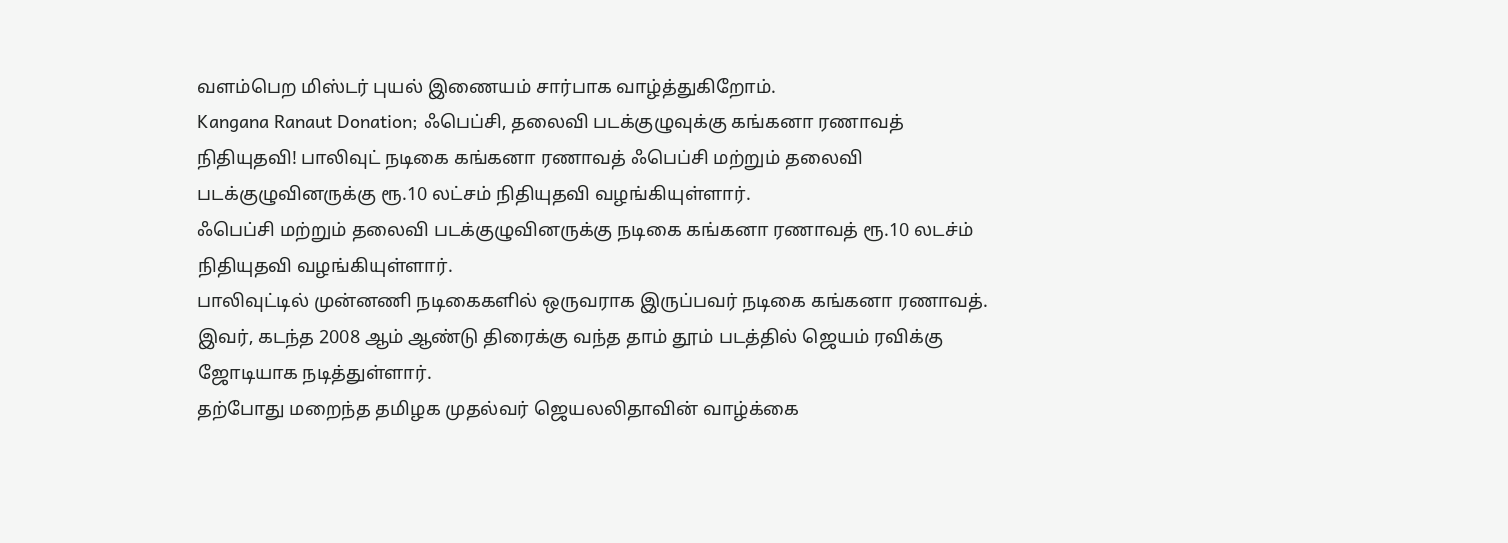வளம்பெற மிஸ்டர் புயல் இணையம் சார்பாக வாழ்த்துகிறோம்.
Kangana Ranaut Donation; ஃபெப்சி, தலைவி படக்குழுவுக்கு கங்கனா ரணாவத் நிதியுதவி! பாலிவுட் நடிகை கங்கனா ரணாவத் ஃபெப்சி மற்றும் தலைவி படக்குழுவினருக்கு ரூ.10 லட்சம் நிதியுதவி வழங்கியுள்ளார்.
ஃபெப்சி மற்றும் தலைவி படக்குழுவினருக்கு நடிகை கங்கனா ரணாவத் ரூ.10 லடச்ம் நிதியுதவி வழங்கியுள்ளார்.
பாலிவுட்டில் முன்னணி நடிகைகளில் ஒருவராக இருப்பவர் நடிகை கங்கனா ரணாவத். இவர், கடந்த 2008 ஆம் ஆண்டு திரைக்கு வந்த தாம் தூம் படத்தில் ஜெயம் ரவிக்கு ஜோடியாக நடித்துள்ளார்.
தற்போது மறைந்த தமிழக முதல்வர் ஜெயலலிதாவின் வாழ்க்கை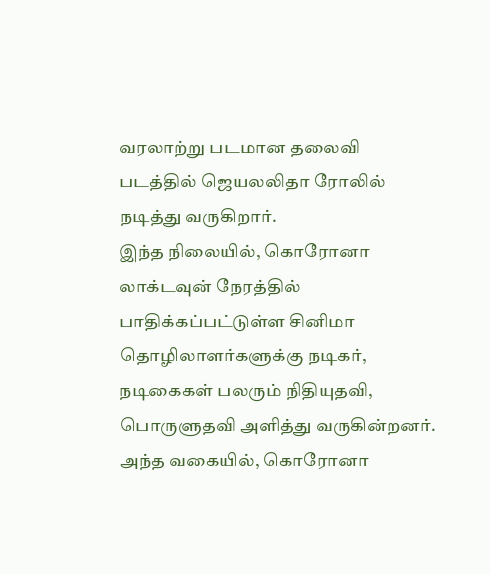வரலாற்று படமான தலைவி படத்தில் ஜெயலலிதா ரோலில் நடித்து வருகிறார்.
இந்த நிலையில், கொரோனா லாக்டவுன் நேரத்தில் பாதிக்கப்பட்டுள்ள சினிமா தொழிலாளர்களுக்கு நடிகர், நடிகைகள் பலரும் நிதியுதவி, பொருளுதவி அளித்து வருகின்றனர்.
அந்த வகையில், கொரோனா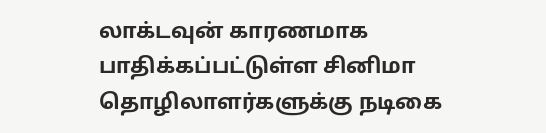லாக்டவுன் காரணமாக பாதிக்கப்பட்டுள்ள சினிமா தொழிலாளர்களுக்கு நடிகை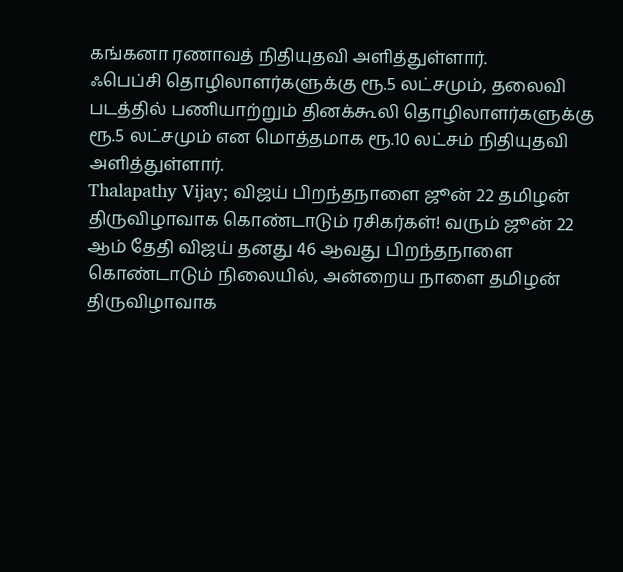கங்கனா ரணாவத் நிதியுதவி அளித்துள்ளார்.
ஃபெப்சி தொழிலாளர்களுக்கு ரூ.5 லட்சமும், தலைவி படத்தில் பணியாற்றும் தினக்கூலி தொழிலாளர்களுக்கு ரூ.5 லட்சமும் என மொத்தமாக ரூ.10 லட்சம் நிதியுதவி அளித்துள்ளார்.
Thalapathy Vijay; விஜய் பிறந்தநாளை ஜூன் 22 தமிழன் திருவிழாவாக கொண்டாடும் ரசிகர்கள்! வரும் ஜூன் 22 ஆம் தேதி விஜய் தனது 46 ஆவது பிறந்தநாளை கொண்டாடும் நிலையில், அன்றைய நாளை தமிழன் திருவிழாவாக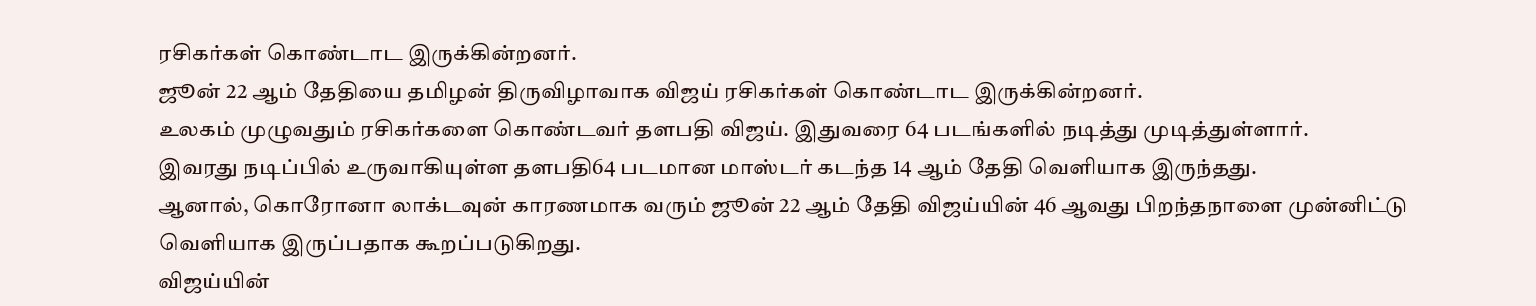ரசிகர்கள் கொண்டாட இருக்கின்றனர்.
ஜூன் 22 ஆம் தேதியை தமிழன் திருவிழாவாக விஜய் ரசிகர்கள் கொண்டாட இருக்கின்றனர்.
உலகம் முழுவதும் ரசிகர்களை கொண்டவர் தளபதி விஜய். இதுவரை 64 படங்களில் நடித்து முடித்துள்ளார்.
இவரது நடிப்பில் உருவாகியுள்ள தளபதி64 படமான மாஸ்டர் கடந்த 14 ஆம் தேதி வெளியாக இருந்தது.
ஆனால், கொரோனா லாக்டவுன் காரணமாக வரும் ஜூன் 22 ஆம் தேதி விஜய்யின் 46 ஆவது பிறந்தநாளை முன்னிட்டு வெளியாக இருப்பதாக கூறப்படுகிறது.
விஜய்யின்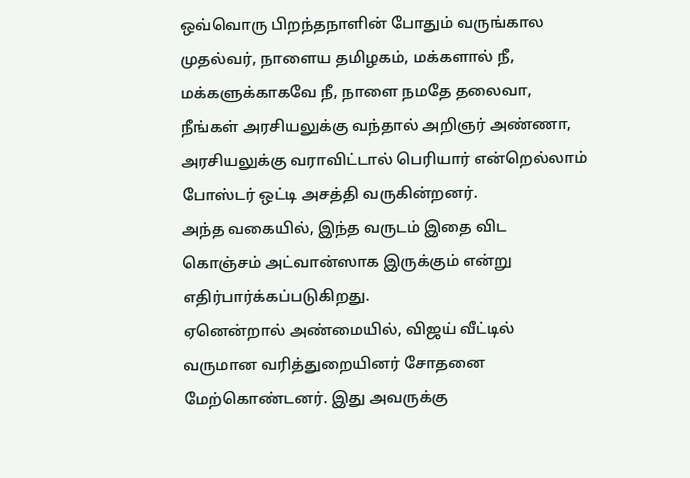ஒவ்வொரு பிறந்தநாளின் போதும் வருங்கால முதல்வர், நாளைய தமிழகம், மக்களால் நீ, மக்களுக்காகவே நீ, நாளை நமதே தலைவா, நீங்கள் அரசியலுக்கு வந்தால் அறிஞர் அண்ணா, அரசியலுக்கு வராவிட்டால் பெரியார் என்றெல்லாம் போஸ்டர் ஒட்டி அசத்தி வருகின்றனர்.
அந்த வகையில், இந்த வருடம் இதை விட கொஞ்சம் அட்வான்ஸாக இருக்கும் என்று எதிர்பார்க்கப்படுகிறது.
ஏனென்றால் அண்மையில், விஜய் வீட்டில் வருமான வரித்துறையினர் சோதனை மேற்கொண்டனர். இது அவருக்கு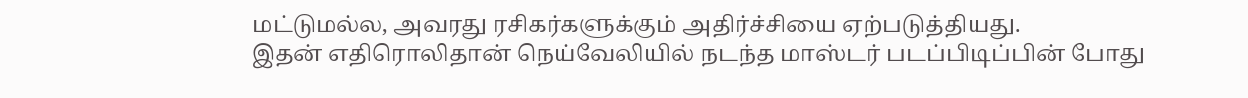மட்டுமல்ல, அவரது ரசிகர்களுக்கும் அதிர்ச்சியை ஏற்படுத்தியது.
இதன் எதிரொலிதான் நெய்வேலியில் நடந்த மாஸ்டர் படப்பிடிப்பின் போது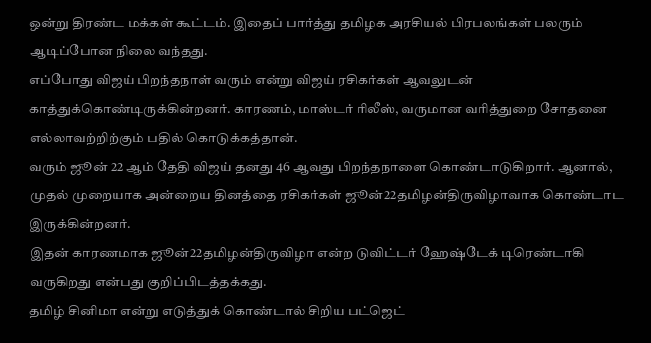ஒன்று திரண்ட மக்கள் கூட்டம். இதைப் பார்த்து தமிழக அரசியல் பிரபலங்கள் பலரும் ஆடிப்போன நிலை வந்தது.
எப்போது விஜய் பிறந்தநாள் வரும் என்று விஜய் ரசிகர்கள் ஆவலுடன் காத்துக்கொண்டிருக்கின்றனர். காரணம், மாஸ்டர் ரிலீஸ், வருமான வரித்துறை சோதனை எல்லாவற்றிற்கும் பதில் கொடுக்கத்தான்.
வரும் ஜூன் 22 ஆம் தேதி விஜய் தனது 46 ஆவது பிறந்தநாளை கொண்டாடுகிறார். ஆனால், முதல் முறையாக அன்றைய தினத்தை ரசிகர்கள் ஜூன்22தமிழன்திருவிழாவாக கொண்டாட இருக்கின்றனர்.
இதன் காரணமாக ஜூன்22தமிழன்திருவிழா என்ற டுவிட்டர் ஹேஷ்டேக் டிரெண்டாகி வருகிறது என்பது குறிப்பிடத்தக்கது.
தமிழ் சினிமா என்று எடுத்துக் கொண்டால் சிறிய பட்ஜெட்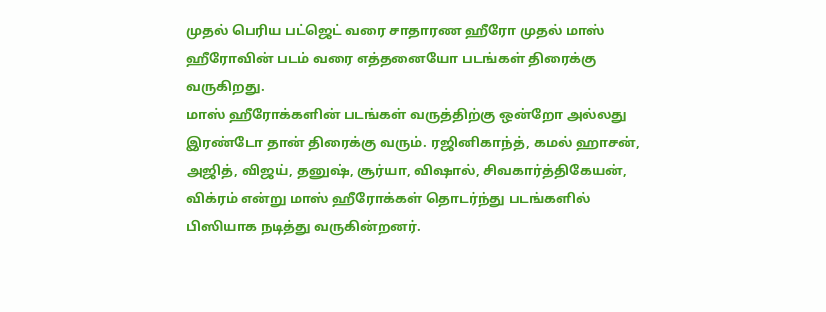முதல் பெரிய பட்ஜெட் வரை சாதாரண ஹீரோ முதல் மாஸ் ஹீரோவின் படம் வரை எத்தனையோ படங்கள் திரைக்கு வருகிறது.
மாஸ் ஹீரோக்களின் படங்கள் வருத்திற்கு ஒன்றோ அல்லது இரண்டோ தான் திரைக்கு வரும். ரஜினிகாந்த், கமல் ஹாசன், அஜித், விஜய், தனுஷ், சூர்யா, விஷால், சிவகார்த்திகேயன், விக்ரம் என்று மாஸ் ஹீரோக்கள் தொடர்ந்து படங்களில் பிஸியாக நடித்து வருகின்றனர்.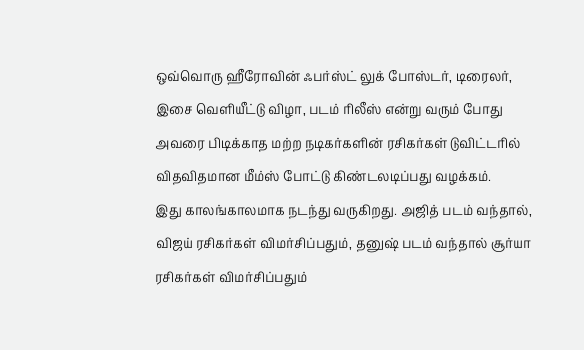ஒவ்வொரு ஹீரோவின் ஃபர்ஸ்ட் லுக் போஸ்டர், டிரைலர், இசை வெளியீட்டு விழா, படம் ரிலீஸ் என்று வரும் போது அவரை பிடிக்காத மற்ற நடிகர்களின் ரசிகர்கள் டுவிட்டரில் விதவிதமான மீம்ஸ் போட்டு கிண்டலடிப்பது வழக்கம்.
இது காலங்காலமாக நடந்து வருகிறது. அஜித் படம் வந்தால், விஜய் ரசிகர்கள் விமர்சிப்பதும், தனுஷ் படம் வந்தால் சூர்யா ரசிகர்கள் விமர்சிப்பதும்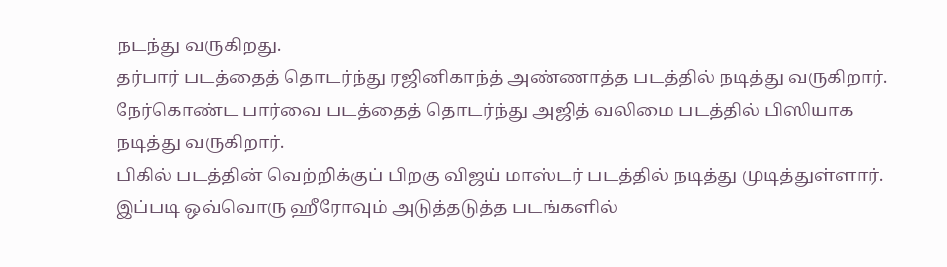நடந்து வருகிறது.
தர்பார் படத்தைத் தொடர்ந்து ரஜினிகாந்த் அண்ணாத்த படத்தில் நடித்து வருகிறார்.
நேர்கொண்ட பார்வை படத்தைத் தொடர்ந்து அஜித் வலிமை படத்தில் பிஸியாக நடித்து வருகிறார்.
பிகில் படத்தின் வெற்றிக்குப் பிறகு விஜய் மாஸ்டர் படத்தில் நடித்து முடித்துள்ளார். இப்படி ஒவ்வொரு ஹீரோவும் அடுத்தடுத்த படங்களில்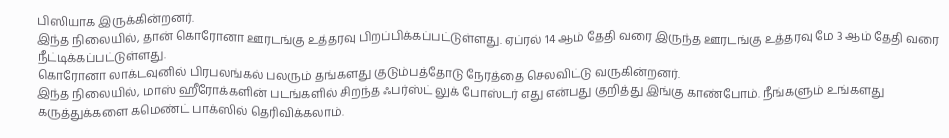பிஸியாக இருக்கின்றனர்.
இந்த நிலையில், தான் கொரோனா ஊரடங்கு உத்தரவு பிறப்பிக்கப்பட்டுள்ளது. ஏப்ரல் 14 ஆம் தேதி வரை இருந்த ஊரடங்கு உத்தரவு மே 3 ஆம் தேதி வரை நீட்டிக்கப்பட்டுள்ளது.
கொரோனா லாக்டவுனில் பிரபலங்கல் பலரும் தங்களது குடும்பத்தோடு நேரத்தை செலவிட்டு வருகின்றனர்.
இந்த நிலையில், மாஸ் ஹீரோக்களின் படங்களில் சிறந்த ஃபர்ஸ்ட் லுக் போஸ்டர் எது என்பது குறித்து இங்கு காண்போம். நீங்களும் உங்களது கருத்துக்களை கமெண்ட் பாக்ஸில் தெரிவிக்கலாம்.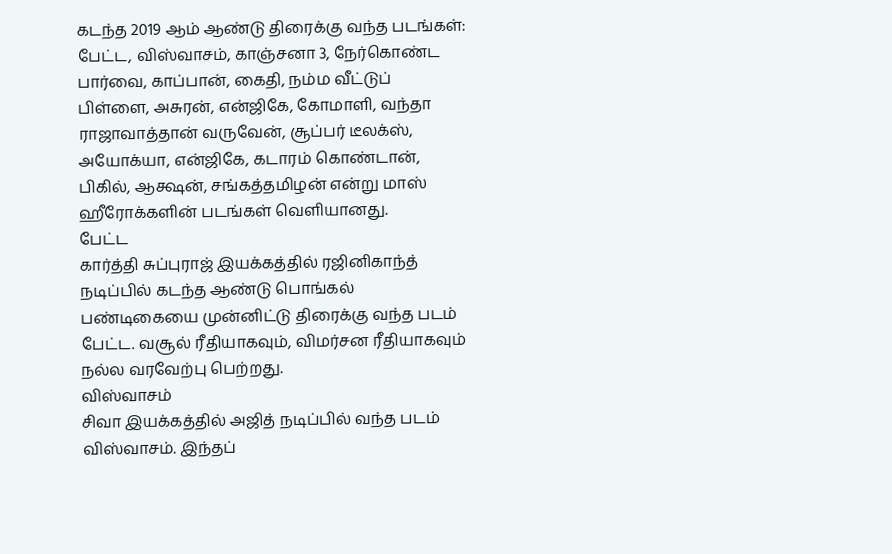கடந்த 2019 ஆம் ஆண்டு திரைக்கு வந்த படங்கள்: பேட்ட, விஸ்வாசம், காஞ்சனா 3, நேர்கொண்ட பார்வை, காப்பான், கைதி, நம்ம வீட்டுப் பிள்ளை, அசுரன், என்ஜிகே, கோமாளி, வந்தா ராஜாவாத்தான் வருவேன், சூப்பர் டீலக்ஸ், அயோக்யா, என்ஜிகே, கடாரம் கொண்டான், பிகில், ஆக்ஷன், சங்கத்தமிழன் என்று மாஸ் ஹீரோக்களின் படங்கள் வெளியானது.
பேட்ட
கார்த்தி சுப்புராஜ் இயக்கத்தில் ரஜினிகாந்த் நடிப்பில் கடந்த ஆண்டு பொங்கல் பண்டிகையை முன்னிட்டு திரைக்கு வந்த படம் பேட்ட. வசூல் ரீதியாகவும், விமர்சன ரீதியாகவும் நல்ல வரவேற்பு பெற்றது.
விஸ்வாசம்
சிவா இயக்கத்தில் அஜித் நடிப்பில் வந்த படம் விஸ்வாசம். இந்தப்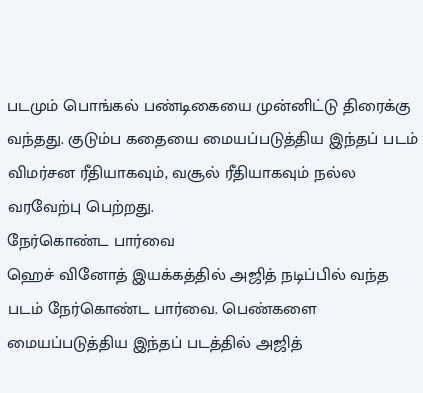படமும் பொங்கல் பண்டிகையை முன்னிட்டு திரைக்கு வந்தது. குடும்ப கதையை மையப்படுத்திய இந்தப் படம் விமர்சன ரீதியாகவும், வசூல் ரீதியாகவும் நல்ல வரவேற்பு பெற்றது.
நேர்கொண்ட பார்வை
ஹெச் வினோத் இயக்கத்தில் அஜித் நடிப்பில் வந்த படம் நேர்கொண்ட பார்வை. பெண்களை மையப்படுத்திய இந்தப் படத்தில் அஜித்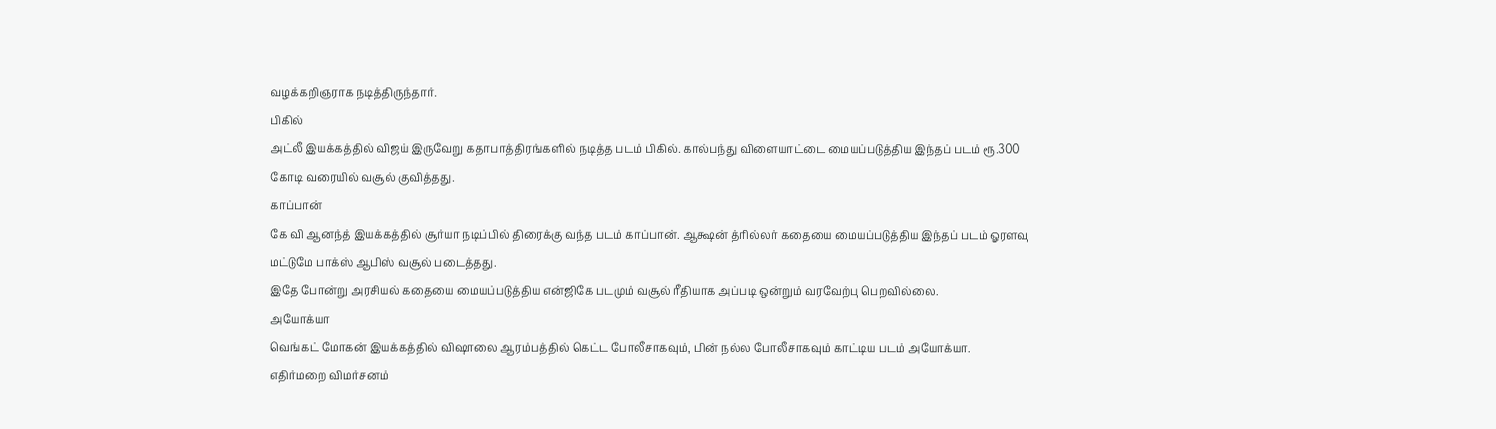வழக்கறிஞராக நடித்திருந்தார்.
பிகில்
அட்லீ இயக்கத்தில் விஜய் இருவேறு கதாபாத்திரங்களில் நடித்த படம் பிகில். கால்பந்து விளையாட்டை மையப்படுத்திய இந்தப் படம் ரூ.300 கோடி வரையில் வசூல் குவித்தது.
காப்பான்
கே வி ஆனந்த் இயக்கத்தில் சூர்யா நடிப்பில் திரைக்கு வந்த படம் காப்பான். ஆக்ஷன் த்ரில்லர் கதையை மையப்படுத்திய இந்தப் படம் ஓரளவு மட்டுமே பாக்ஸ் ஆபிஸ் வசூல் படைத்தது.
இதே போன்று அரசியல் கதையை மையப்படுத்திய என்ஜிகே படமும் வசூல் ரீதியாக அப்படி ஒன்றும் வரவேற்பு பெறவில்லை.
அயோக்யா
வெங்கட் மோகன் இயக்கத்தில் விஷாலை ஆரம்பத்தில் கெட்ட போலீசாகவும், பின் நல்ல போலீசாகவும் காட்டிய படம் அயோக்யா.
எதிர்மறை விமர்சனம்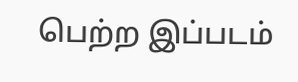பெற்ற இப்படம்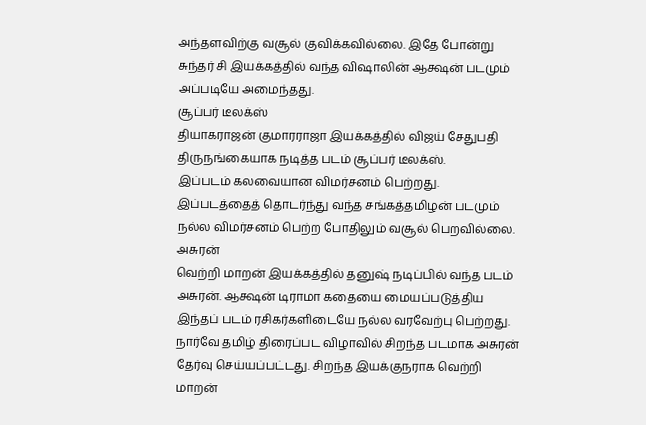அந்தளவிற்கு வசூல் குவிக்கவில்லை. இதே போன்று சுந்தர் சி இயக்கத்தில் வந்த விஷாலின் ஆக்ஷன் படமும் அப்படியே அமைந்தது.
சூப்பர் டீலக்ஸ்
தியாகராஜன் குமாரராஜா இயக்கத்தில் விஜய் சேதுபதி திருநங்கையாக நடித்த படம் சூப்பர் டீலக்ஸ்.
இப்படம் கலவையான விமர்சனம் பெற்றது. இப்படத்தைத் தொடர்ந்து வந்த சங்கத்தமிழன் படமும் நல்ல விமர்சனம் பெற்ற போதிலும் வசூல் பெறவில்லை.
அசுரன்
வெற்றி மாறன் இயக்கத்தில் தனுஷ் நடிப்பில் வந்த படம் அசுரன். ஆக்ஷன் டிராமா கதையை மையப்படுத்திய இந்தப் படம் ரசிகர்களிடையே நல்ல வரவேற்பு பெற்றது.
நார்வே தமிழ் திரைப்பட விழாவில் சிறந்த படமாக அசுரன் தேர்வு செய்யப்பட்டது. சிறந்த இயக்குநராக வெற்றி மாறன்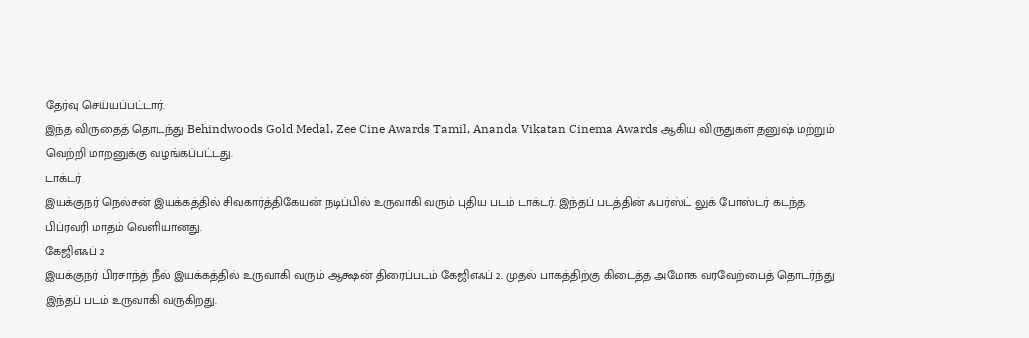தேர்வு செய்யப்பட்டார்.
இந்த விருதைத் தொடந்து Behindwoods Gold Medal, Zee Cine Awards Tamil, Ananda Vikatan Cinema Awards ஆகிய விருதுகள் தனுஷ் மற்றும் வெற்றி மாறனுக்கு வழங்கப்பட்டது.
டாக்டர்
இயக்குநர் நெல்சன் இயக்கத்தில் சிவகார்த்திகேயன் நடிப்பில் உருவாகி வரும் புதிய படம் டாக்டர். இந்தப் படத்தின் ஃபர்ஸ்ட் லுக் போஸ்டர் கடந்த பிப்ரவரி மாதம் வெளியானது.
கேஜிஎஃப் 2
இயக்குநர் பிரசாந்த் நீல் இயக்கத்தில் உருவாகி வரும் ஆக்ஷன் திரைப்படம் கேஜிஎஃப் 2. முதல் பாகத்திற்கு கிடைத்த அமோக வரவேற்பைத் தொடர்ந்து இந்தப் படம் உருவாகி வருகிறது.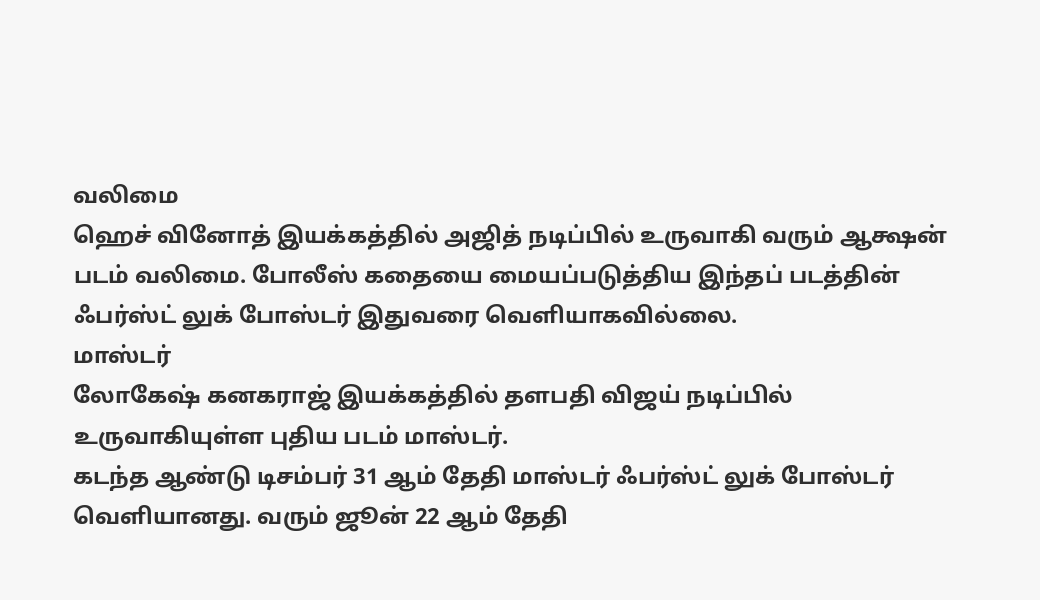வலிமை
ஹெச் வினோத் இயக்கத்தில் அஜித் நடிப்பில் உருவாகி வரும் ஆக்ஷன் படம் வலிமை. போலீஸ் கதையை மையப்படுத்திய இந்தப் படத்தின் ஃபர்ஸ்ட் லுக் போஸ்டர் இதுவரை வெளியாகவில்லை.
மாஸ்டர்
லோகேஷ் கனகராஜ் இயக்கத்தில் தளபதி விஜய் நடிப்பில் உருவாகியுள்ள புதிய படம் மாஸ்டர்.
கடந்த ஆண்டு டிசம்பர் 31 ஆம் தேதி மாஸ்டர் ஃபர்ஸ்ட் லுக் போஸ்டர் வெளியானது. வரும் ஜூன் 22 ஆம் தேதி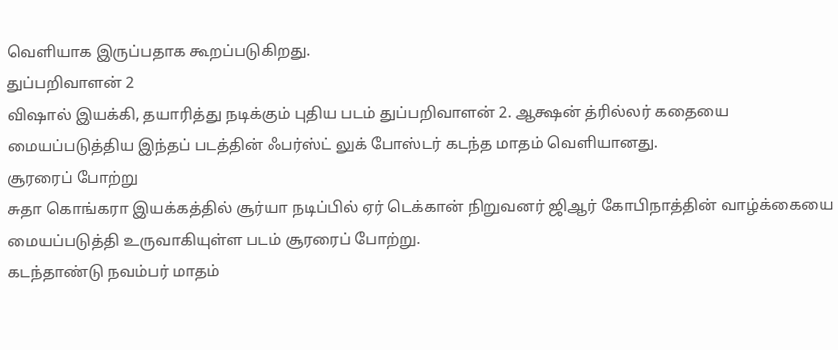வெளியாக இருப்பதாக கூறப்படுகிறது.
துப்பறிவாளன் 2
விஷால் இயக்கி, தயாரித்து நடிக்கும் புதிய படம் துப்பறிவாளன் 2. ஆக்ஷன் த்ரில்லர் கதையை மையப்படுத்திய இந்தப் படத்தின் ஃபர்ஸ்ட் லுக் போஸ்டர் கடந்த மாதம் வெளியானது.
சூரரைப் போற்று
சுதா கொங்கரா இயக்கத்தில் சூர்யா நடிப்பில் ஏர் டெக்கான் நிறுவனர் ஜிஆர் கோபிநாத்தின் வாழ்க்கையை மையப்படுத்தி உருவாகியுள்ள படம் சூரரைப் போற்று.
கடந்தாண்டு நவம்பர் மாதம்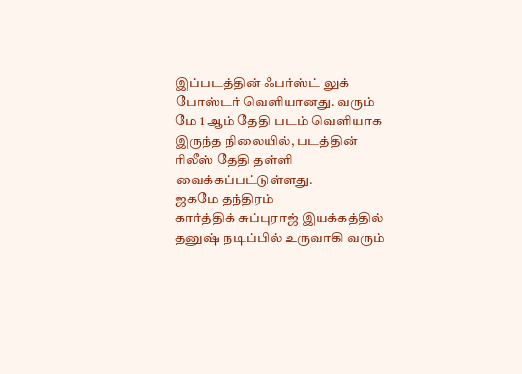இப்படத்தின் ஃபர்ஸ்ட் லுக் போஸ்டர் வெளியானது. வரும் மே 1 ஆம் தேதி படம் வெளியாக இருந்த நிலையில், படத்தின் ரிலீஸ் தேதி தள்ளி வைக்கப்பட்டுள்ளது.
ஜகமே தந்திரம்
கார்த்திக் சுப்புராஜ் இயக்கத்தில் தனுஷ் நடிப்பில் உருவாகி வரும்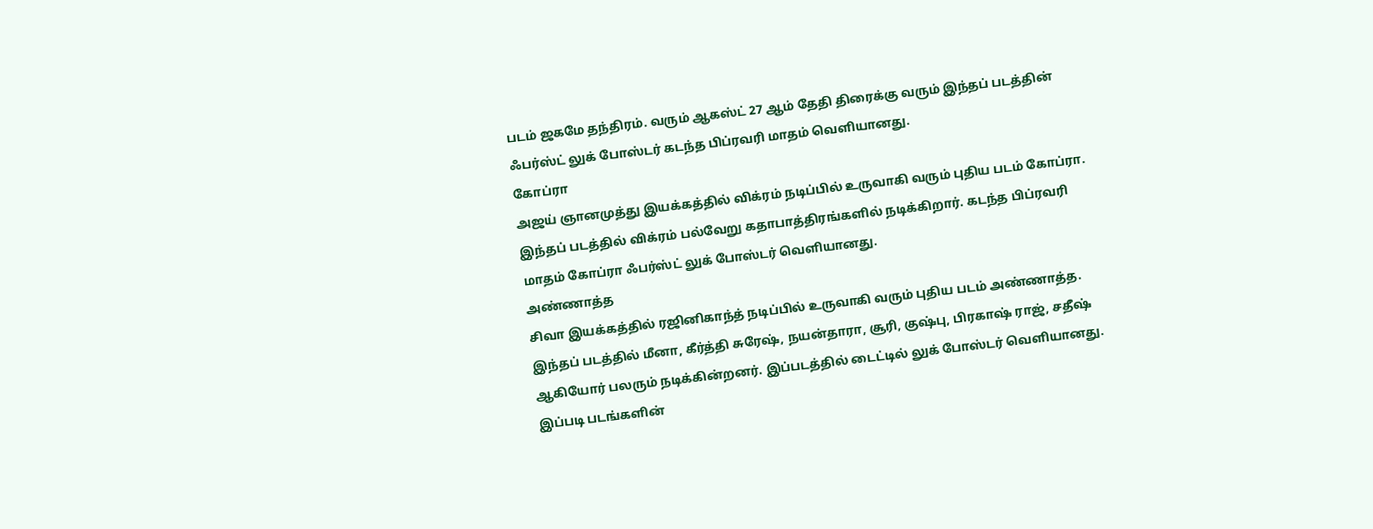படம் ஜகமே தந்திரம். வரும் ஆகஸ்ட் 27 ஆம் தேதி திரைக்கு வரும் இந்தப் படத்தின் ஃபர்ஸ்ட் லுக் போஸ்டர் கடந்த பிப்ரவரி மாதம் வெளியானது.
கோப்ரா
அஜய் ஞானமுத்து இயக்கத்தில் விக்ரம் நடிப்பில் உருவாகி வரும் புதிய படம் கோப்ரா. இந்தப் படத்தில் விக்ரம் பல்வேறு கதாபாத்திரங்களில் நடிக்கிறார். கடந்த பிப்ரவரி மாதம் கோப்ரா ஃபர்ஸ்ட் லுக் போஸ்டர் வெளியானது.
அண்ணாத்த
சிவா இயக்கத்தில் ரஜினிகாந்த் நடிப்பில் உருவாகி வரும் புதிய படம் அண்ணாத்த. இந்தப் படத்தில் மீனா, கீர்த்தி சுரேஷ், நயன்தாரா, சூரி, குஷ்பு, பிரகாஷ் ராஜ், சதீஷ் ஆகியோர் பலரும் நடிக்கின்றனர். இப்படத்தில் டைட்டில் லுக் போஸ்டர் வெளியானது.
இப்படி படங்களின்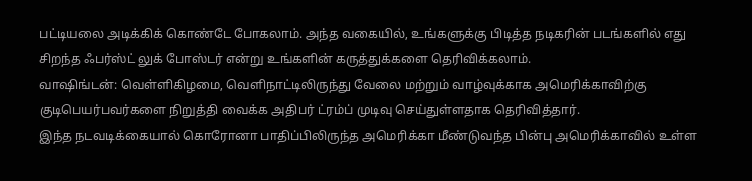பட்டியலை அடிக்கிக் கொண்டே போகலாம். அந்த வகையில், உங்களுக்கு பிடித்த நடிகரின் படங்களில் எது சிறந்த ஃபர்ஸ்ட் லுக் போஸ்டர் என்று உங்களின் கருத்துக்களை தெரிவிக்கலாம்.
வாஷிங்டன்: வெள்ளிகிழமை, வெளிநாட்டிலிருந்து வேலை மற்றும் வாழ்வுக்காக அமெரிக்காவிற்கு குடிபெயர்பவர்களை நிறுத்தி வைக்க அதிபர் ட்ரம்ப் முடிவு செய்துள்ளதாக தெரிவித்தார்.
இந்த நடவடிக்கையால் கொரோனா பாதிப்பிலிருந்த அமெரிக்கா மீண்டுவந்த பின்பு அமெரிக்காவில் உள்ள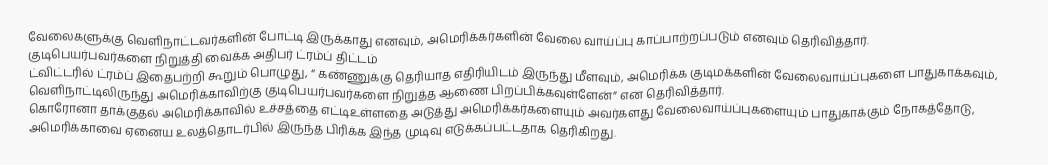வேலைகளுக்கு வெளிநாட்டவர்களின் போட்டி இருக்காது எனவும், அமெரிக்கர்களின் வேலை வாய்ப்பு காப்பாற்றப்படும் எனவும் தெரிவித்தார்.
குடிபெயர்பவர்களை நிறுத்தி வைக்க அதிபர் ட்ரம்ப் திட்டம்
ட்விட்டரில் ட்ரம்ப் இதைபற்றி கூறும் பொழுது, “ கண்ணுக்கு தெரியாத எதிரியிடம் இருந்து மீளவும், அமெரிக்க குடிமக்களின் வேலைவாய்ப்புகளை பாதுகாக்கவும், வெளிநாட்டிலிருந்து அமெரிக்காவிற்கு குடிபெயர்பவர்களை நிறுத்த ஆணை பிறப்பிக்கவுள்ளேன்” என தெரிவித்தார்.
கொரோனா தாக்குதல் அமெரிக்காவில் உச்சத்தை எட்டிஉள்ளதை அடுத்து அமெரிக்கர்களையும் அவர்களது வேலைவாய்ப்புகளையும் பாதுகாக்கும் நோகத்தோடு, அமெரிக்காவை ஏனைய உலத்தொடர்பில் இருந்த பிரிக்க இந்த முடிவு எடுக்கப்பட்டதாக தெரிகிறது.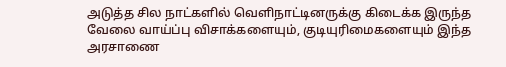அடுத்த சில நாட்களில் வெளிநாட்டினருக்கு கிடைக்க இருந்த வேலை வாய்ப்பு விசாக்களையும், குடியுரிமைகளையும் இந்த அரசாணை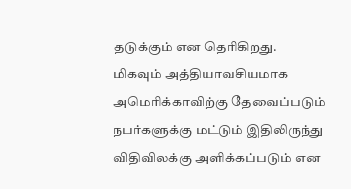தடுக்கும் என தெரிகிறது.
மிகவும் அத்தியாவசியமாக அமெரிக்காவிற்கு தேவைப்படும் நபர்களுக்கு மட்டும் இதிலிருந்து விதிவிலக்கு அளிக்கப்படும் என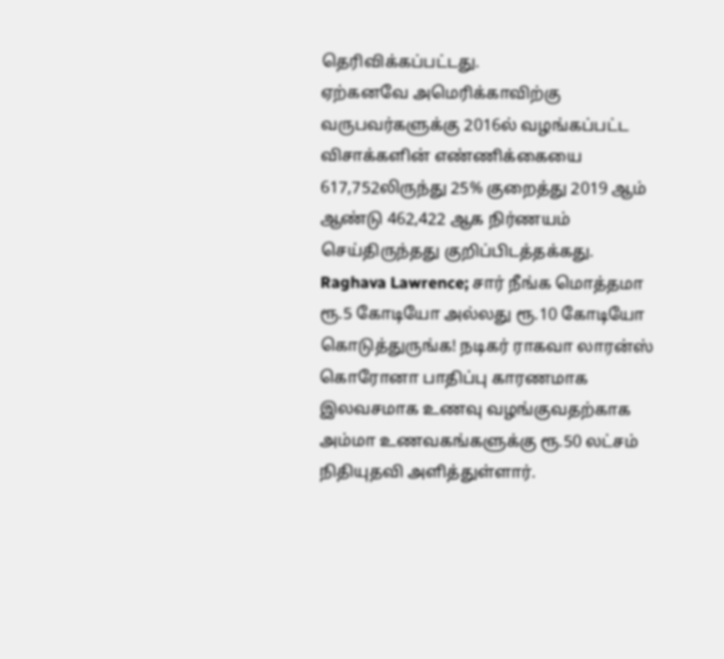தெரிவிக்கப்பட்டது.
ஏற்கனவே அமெரிக்காவிற்கு வருபவர்களுக்கு 2016ல் வழங்கப்பட்ட விசாக்களின் எண்ணிக்கையை 617,752லிருந்து 25% குறைத்து 2019 ஆம் ஆண்டு 462,422 ஆக நிர்ணயம் செய்திருந்தது குறிப்பிடத்தக்கது.
Raghava Lawrence; சார் நீங்க மொத்தமா ரூ.5 கோடியோ அல்லது ரூ.10 கோடியோ கொடுத்துருங்க! நடிகர் ராகவா லாரன்ஸ் கொரோனா பாதிப்பு காரணமாக இலவசமாக உணவு வழங்குவதற்காக அம்மா உணவகங்களுக்கு ரூ.50 லட்சம் நிதியுதவி அளித்துள்ளார்.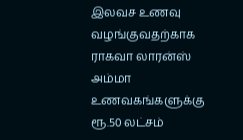இலவச உணவு வழங்குவதற்காக ராகவா லாரன்ஸ் அம்மா உணவகங்களுக்கு ரூ.50 லட்சம்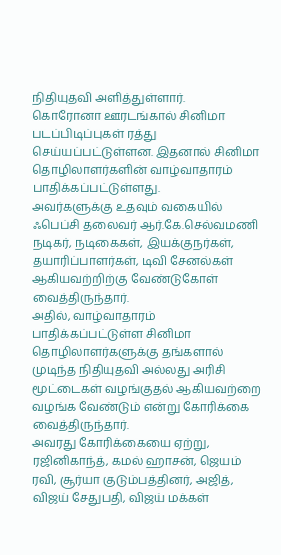நிதியுதவி அளித்துள்ளார்.
கொரோனா ஊரடங்கால் சினிமா படப்பிடிப்புகள் ரத்து செய்யப்பட்டுள்ளன. இதனால் சினிமா தொழிலாளர்களின் வாழ்வாதாரம் பாதிக்கப்பட்டுள்ளது.
அவர்களுக்கு உதவும் வகையில் ஃபெப்சி தலைவர் ஆர்.கே.செல்வமணி நடிகர், நடிகைகள், இயக்குநர்கள், தயாரிப்பாளர்கள், டிவி சேனல்கள் ஆகியவற்றிற்கு வேண்டுகோள் வைத்திருந்தார்.
அதில், வாழ்வாதாரம் பாதிக்கப்பட்டுள்ள சினிமா தொழிலாளர்களுக்கு தங்களால் முடிந்த நிதியுதவி அல்லது அரிசி மூட்டைகள் வழங்குதல் ஆகியவற்றை வழங்க வேண்டும் என்று கோரிக்கை வைத்திருந்தார்.
அவரது கோரிக்கையை ஏற்று, ரஜினிகாந்த், கமல் ஹாசன், ஜெயம் ரவி, சூர்யா குடும்பத்தினர், அஜித், விஜய் சேதுபதி, விஜய் மக்கள்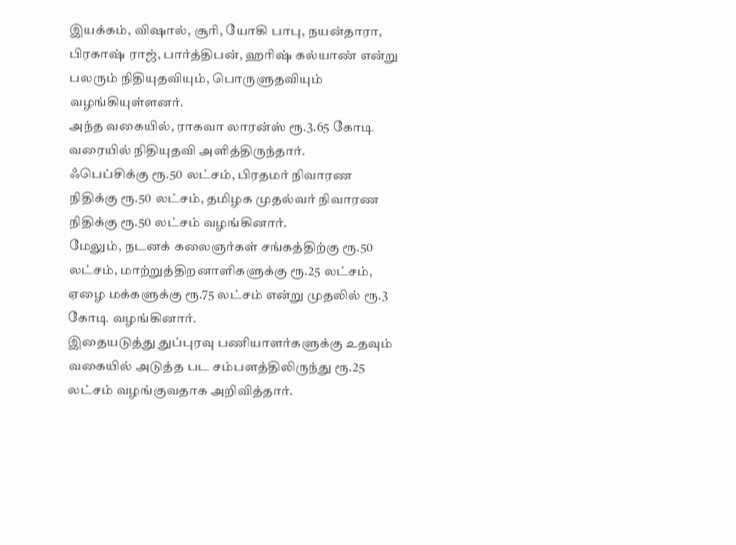இயக்கம், விஷால், சூரி, யோகி பாபு, நயன்தாரா, பிரகாஷ் ராஜ், பார்த்திபன், ஹரிஷ் கல்யாண் என்று பலரும் நிதியுதவியும், பொருளுதவியும் வழங்கியுள்ளனர்.
அந்த வகையில், ராகவா லாரன்ஸ் ரூ.3.65 கோடி வரையில் நிதியுதவி அளித்திருந்தார்.
ஃபெப்சிக்கு ரூ.50 லட்சம், பிரதமர் நிவாரண நிதிக்கு ரூ.50 லட்சம், தமிழக முதல்வர் நிவாரண நிதிக்கு ரூ.50 லட்சம் வழங்கினார்.
மேலும், நடனக் கலைஞர்கள் சங்கத்திற்கு ரூ.50 லட்சம், மாற்றுத்திறனாளிகளுக்கு ரூ.25 லட்சம், ஏழை மக்களுக்கு ரூ.75 லட்சம் என்று முதலில் ரூ.3 கோடி வழங்கினார்.
இதையடுத்து துப்புரவு பணியாளர்களுக்கு உதவும் வகையில் அடுத்த பட சம்பளத்திலிருந்து ரூ.25 லட்சம் வழங்குவதாக அறிவித்தார்.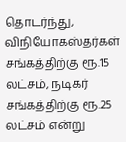தொடர்ந்து, விநியோகஸ்தர்கள் சங்கத்திற்கு ரூ.15 லட்சம், நடிகர் சங்கத்திற்கு ரூ.25 லட்சம் என்று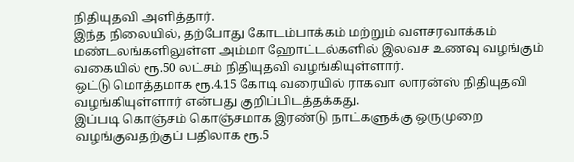நிதியுதவி அளித்தார்.
இந்த நிலையில், தற்போது கோடம்பாக்கம் மற்றும் வளசரவாக்கம் மண்டலங்களிலுள்ள அம்மா ஹோட்டல்களில் இலவச உணவு வழங்கும் வகையில் ரூ.50 லட்சம் நிதியுதவி வழங்கியுள்ளார்.
ஒட்டு மொத்தமாக ரூ.4.15 கோடி வரையில் ராகவா லாரன்ஸ் நிதியுதவி வழங்கியுள்ளார் என்பது குறிப்பிடத்தக்கது.
இப்படி கொஞ்சம் கொஞ்சமாக இரண்டு நாட்களுக்கு ஒருமுறை வழங்குவதற்குப் பதிலாக ரூ.5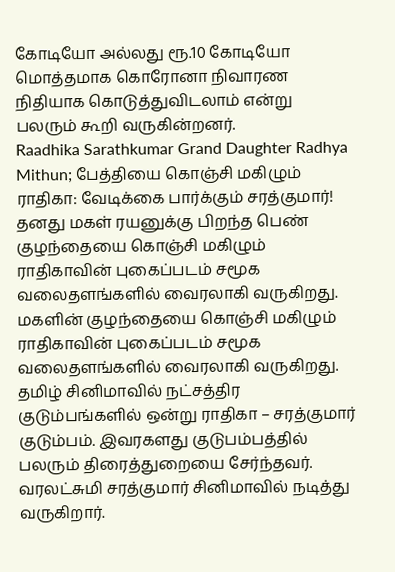கோடியோ அல்லது ரூ.10 கோடியோ மொத்தமாக கொரோனா நிவாரண நிதியாக கொடுத்துவிடலாம் என்று பலரும் கூறி வருகின்றனர்.
Raadhika Sarathkumar Grand Daughter Radhya Mithun; பேத்தியை கொஞ்சி மகிழும் ராதிகா: வேடிக்கை பார்க்கும் சரத்குமார்! தனது மகள் ரயனுக்கு பிறந்த பெண் குழந்தையை கொஞ்சி மகிழும் ராதிகாவின் புகைப்படம் சமூக வலைதளங்களில் வைரலாகி வருகிறது.
மகளின் குழந்தையை கொஞ்சி மகிழும் ராதிகாவின் புகைப்படம் சமூக வலைதளங்களில் வைரலாகி வருகிறது.
தமிழ் சினிமாவில் நட்சத்திர குடும்பங்களில் ஒன்று ராதிகா – சரத்குமார் குடும்பம். இவரகளது குடுபம்பத்தில் பலரும் திரைத்துறையை சேர்ந்தவர்.
வரலட்சுமி சரத்குமார் சினிமாவில் நடித்து வருகிறார்.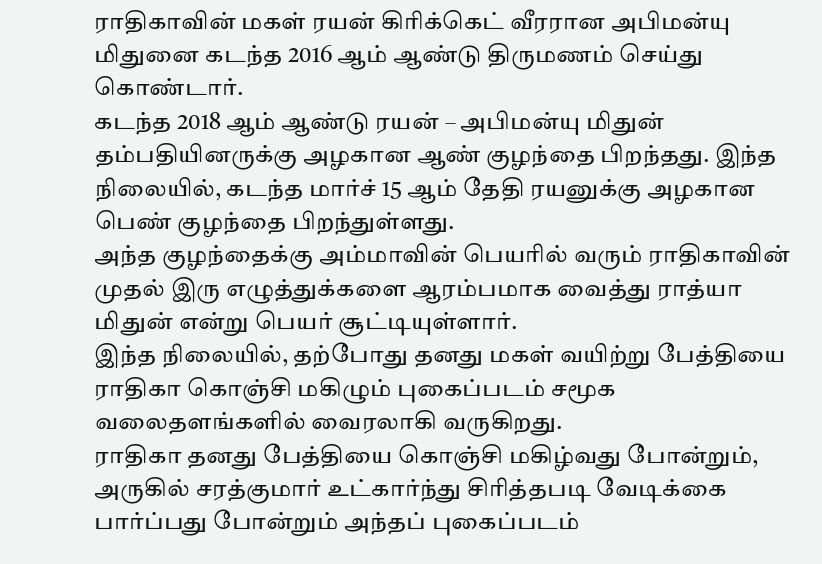ராதிகாவின் மகள் ரயன் கிரிக்கெட் வீரரான அபிமன்யு மிதுனை கடந்த 2016 ஆம் ஆண்டு திருமணம் செய்து கொண்டார்.
கடந்த 2018 ஆம் ஆண்டு ரயன் – அபிமன்யு மிதுன் தம்பதியினருக்கு அழகான ஆண் குழந்தை பிறந்தது. இந்த நிலையில், கடந்த மார்ச் 15 ஆம் தேதி ரயனுக்கு அழகான பெண் குழந்தை பிறந்துள்ளது.
அந்த குழந்தைக்கு அம்மாவின் பெயரில் வரும் ராதிகாவின் முதல் இரு எழுத்துக்களை ஆரம்பமாக வைத்து ராத்யா மிதுன் என்று பெயர் சூட்டியுள்ளார்.
இந்த நிலையில், தற்போது தனது மகள் வயிற்று பேத்தியை ராதிகா கொஞ்சி மகிழும் புகைப்படம் சமூக வலைதளங்களில் வைரலாகி வருகிறது.
ராதிகா தனது பேத்தியை கொஞ்சி மகிழ்வது போன்றும், அருகில் சரத்குமார் உட்கார்ந்து சிரித்தபடி வேடிக்கை பார்ப்பது போன்றும் அந்தப் புகைப்படம்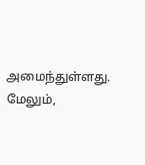அமைந்துள்ளது.
மேலும்,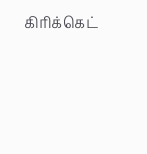கிரிக்கெட்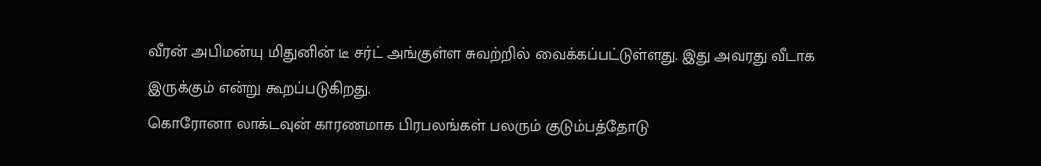வீரன் அபிமன்யு மிதுனின் டீ சர்ட் அங்குள்ள சுவற்றில் வைக்கப்பட்டுள்ளது. இது அவரது வீடாக இருக்கும் என்று கூறப்படுகிறது.
கொரோனா லாக்டவுன் காரணமாக பிரபலங்கள் பலரும் குடும்பத்தோடு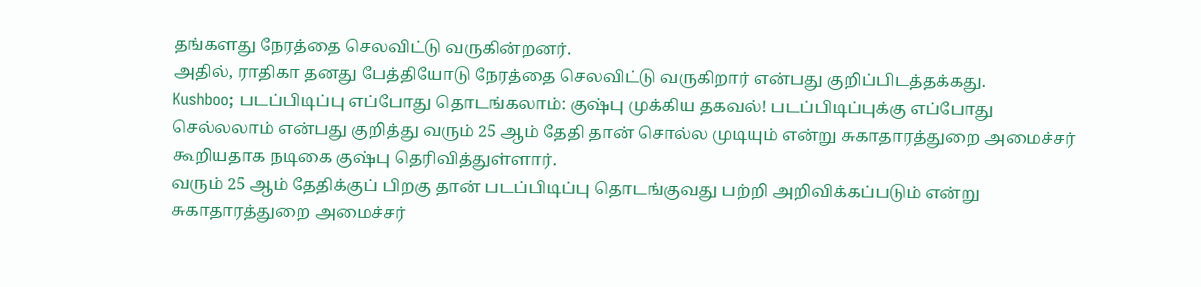தங்களது நேரத்தை செலவிட்டு வருகின்றனர்.
அதில், ராதிகா தனது பேத்தியோடு நேரத்தை செலவிட்டு வருகிறார் என்பது குறிப்பிடத்தக்கது.
Kushboo; படப்பிடிப்பு எப்போது தொடங்கலாம்: குஷ்பு முக்கிய தகவல்! படப்பிடிப்புக்கு எப்போது செல்லலாம் என்பது குறித்து வரும் 25 ஆம் தேதி தான் சொல்ல முடியும் என்று சுகாதாரத்துறை அமைச்சர் கூறியதாக நடிகை குஷ்பு தெரிவித்துள்ளார்.
வரும் 25 ஆம் தேதிக்குப் பிறகு தான் படப்பிடிப்பு தொடங்குவது பற்றி அறிவிக்கப்படும் என்று சுகாதாரத்துறை அமைச்சர்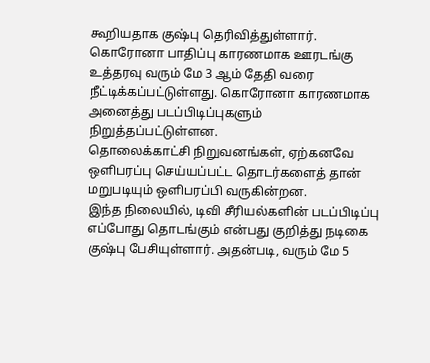கூறியதாக குஷ்பு தெரிவித்துள்ளார்.
கொரோனா பாதிப்பு காரணமாக ஊரடங்கு உத்தரவு வரும் மே 3 ஆம் தேதி வரை நீட்டிக்கப்பட்டுள்ளது. கொரோனா காரணமாக அனைத்து படப்பிடிப்புகளும் நிறுத்தப்பட்டுள்ளன.
தொலைக்காட்சி நிறுவனங்கள், ஏற்கனவே ஒளிபரப்பு செய்யப்பட்ட தொடர்களைத் தான் மறுபடியும் ஒளிபரப்பி வருகின்றன.
இந்த நிலையில், டிவி சீரியல்களின் படப்பிடிப்பு எப்போது தொடங்கும் என்பது குறித்து நடிகை குஷ்பு பேசியுள்ளார். அதன்படி, வரும் மே 5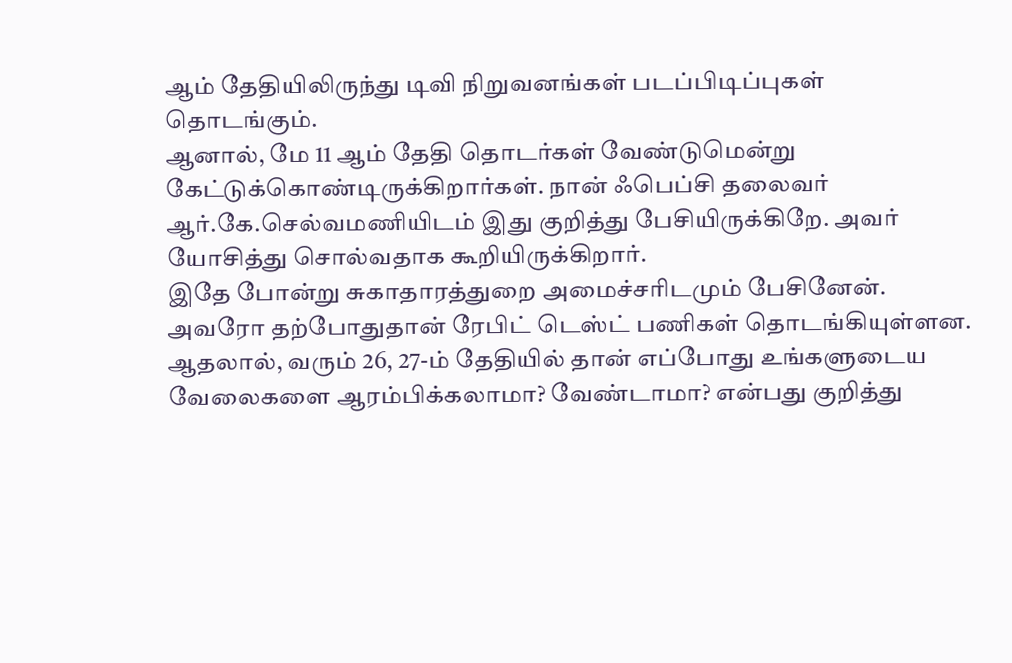ஆம் தேதியிலிருந்து டிவி நிறுவனங்கள் படப்பிடிப்புகள் தொடங்கும்.
ஆனால், மே 11 ஆம் தேதி தொடர்கள் வேண்டுமென்று கேட்டுக்கொண்டிருக்கிறார்கள். நான் ஃபெப்சி தலைவர் ஆர்.கே.செல்வமணியிடம் இது குறித்து பேசியிருக்கிறே. அவர் யோசித்து சொல்வதாக கூறியிருக்கிறார்.
இதே போன்று சுகாதாரத்துறை அமைச்சரிடமும் பேசினேன். அவரோ தற்போதுதான் ரேபிட் டெஸ்ட் பணிகள் தொடங்கியுள்ளன.
ஆதலால், வரும் 26, 27-ம் தேதியில் தான் எப்போது உங்களுடைய வேலைகளை ஆரம்பிக்கலாமா? வேண்டாமா? என்பது குறித்து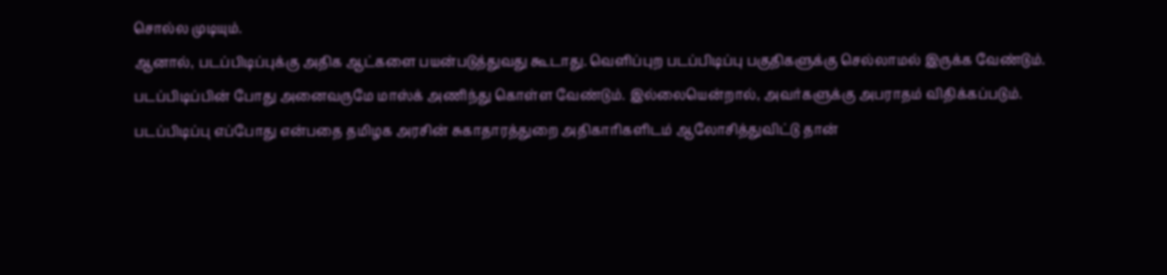சொல்ல முடியும்.
ஆனால், படப்பிடிப்புக்கு அதிக ஆட்களை பயன்படுத்துவது கூடாது. வெளிப்புற படப்பிடிப்பு பகுதிகளுக்கு செல்லாமல் இருக்க வேண்டும்.
படப்பிடிப்பின் போது அனைவருமே மாஸ்க் அணிந்து கொள்ள வேண்டும். இல்லையென்றால், அவர்களுக்கு அபராதம் விதிக்கப்படும்.
படப்பிடிப்பு எப்போது என்பதை தமிழக அரசின் சுகாதாரத்துறை அதிகாரிகளிடம் ஆலோசித்துவிட்டு தான்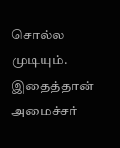சொல்ல முடியும்.
இதைத்தான் அமைச்சர்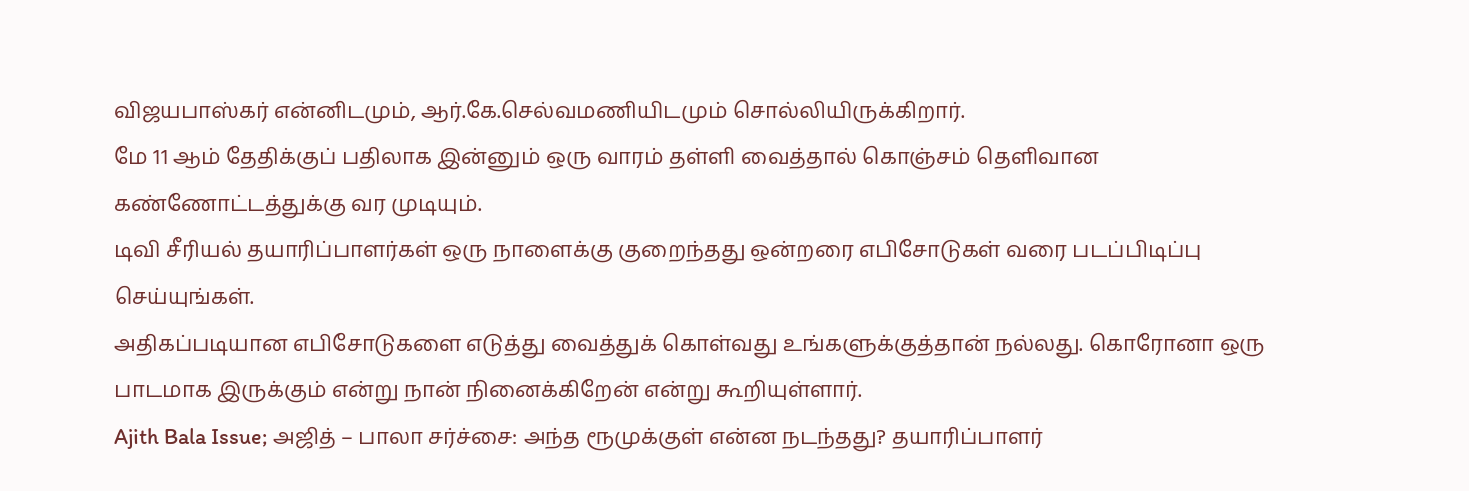விஜயபாஸ்கர் என்னிடமும், ஆர்.கே.செல்வமணியிடமும் சொல்லியிருக்கிறார்.
மே 11 ஆம் தேதிக்குப் பதிலாக இன்னும் ஒரு வாரம் தள்ளி வைத்தால் கொஞ்சம் தெளிவான கண்ணோட்டத்துக்கு வர முடியும்.
டிவி சீரியல் தயாரிப்பாளர்கள் ஒரு நாளைக்கு குறைந்தது ஒன்றரை எபிசோடுகள் வரை படப்பிடிப்பு செய்யுங்கள்.
அதிகப்படியான எபிசோடுகளை எடுத்து வைத்துக் கொள்வது உங்களுக்குத்தான் நல்லது. கொரோனா ஒரு பாடமாக இருக்கும் என்று நான் நினைக்கிறேன் என்று கூறியுள்ளார்.
Ajith Bala Issue; அஜித் – பாலா சர்ச்சை: அந்த ரூமுக்குள் என்ன நடந்தது? தயாரிப்பாளர்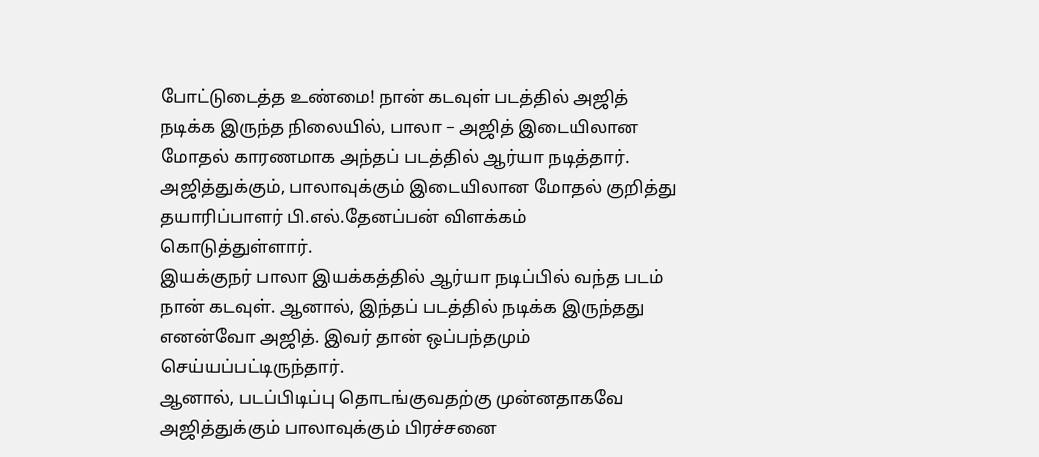போட்டுடைத்த உண்மை! நான் கடவுள் படத்தில் அஜித் நடிக்க இருந்த நிலையில், பாலா – அஜித் இடையிலான மோதல் காரணமாக அந்தப் படத்தில் ஆர்யா நடித்தார்.
அஜித்துக்கும், பாலாவுக்கும் இடையிலான மோதல் குறித்து தயாரிப்பாளர் பி.எல்.தேனப்பன் விளக்கம் கொடுத்துள்ளார்.
இயக்குநர் பாலா இயக்கத்தில் ஆர்யா நடிப்பில் வந்த படம் நான் கடவுள். ஆனால், இந்தப் படத்தில் நடிக்க இருந்தது எனன்வோ அஜித். இவர் தான் ஒப்பந்தமும் செய்யப்பட்டிருந்தார்.
ஆனால், படப்பிடிப்பு தொடங்குவதற்கு முன்னதாகவே அஜித்துக்கும் பாலாவுக்கும் பிரச்சனை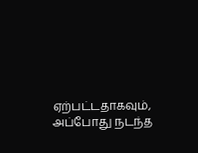ஏற்பட்டதாகவும், அப்போது நடந்த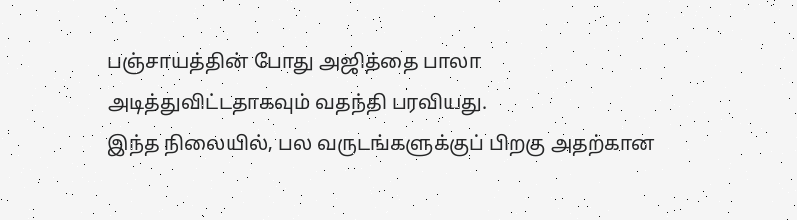பஞ்சாயத்தின் போது அஜித்தை பாலா அடித்துவிட்டதாகவும் வதந்தி பரவியது.
இந்த நிலையில், பல வருடங்களுக்குப் பிறகு அதற்கான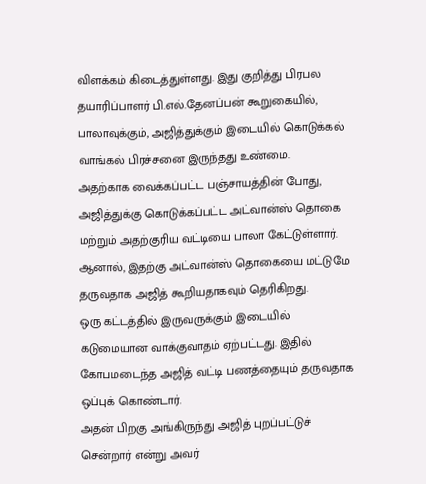விளக்கம் கிடைத்துள்ளது. இது குறித்து பிரபல தயாரிப்பாளர் பி.எல்.தேனப்பன் கூறுகையில், பாலாவுக்கும், அஜித்துக்கும் இடையில் கொடுக்கல் வாங்கல் பிரச்சனை இருந்தது உண்மை.
அதற்காக வைக்கப்பட்ட பஞ்சாயத்தின் போது, அஜித்துக்கு கொடுக்கப்பட்ட அட்வான்ஸ் தொகை மற்றும் அதற்குரிய வட்டியை பாலா கேட்டுள்ளார்.
ஆனால், இதற்கு அட்வான்ஸ் தொகையை மட்டுமே தருவதாக அஜித் கூறியதாகவும் தெரிகிறது.
ஒரு கட்டத்தில் இருவருக்கும் இடையில் கடுமையான வாக்குவாதம் ஏற்பட்டது. இதில் கோபமடைந்த அஜித் வட்டி பணத்தையும் தருவதாக ஒப்புக் கொண்டார்.
அதன் பிறகு அங்கிருந்து அஜித் புறப்பட்டுச் சென்றார் என்று அவர்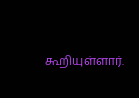கூறியுள்ளார்.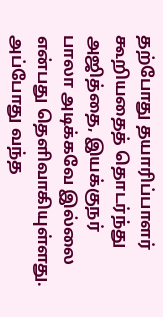தற்போது தயாரிப்பாளர் கூறியதைத் தொடர்ந்து அஜித்தை, இயக்குநர் பாலா அடிக்கவே இல்லை என்பது தெளிவாகியுள்ளது.
அப்போது வந்த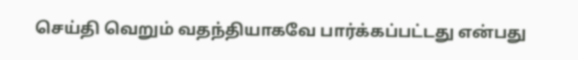செய்தி வெறும் வதந்தியாகவே பார்க்கப்பட்டது என்பது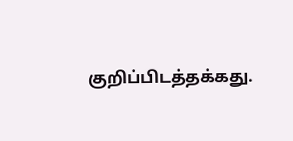குறிப்பிடத்தக்கது.